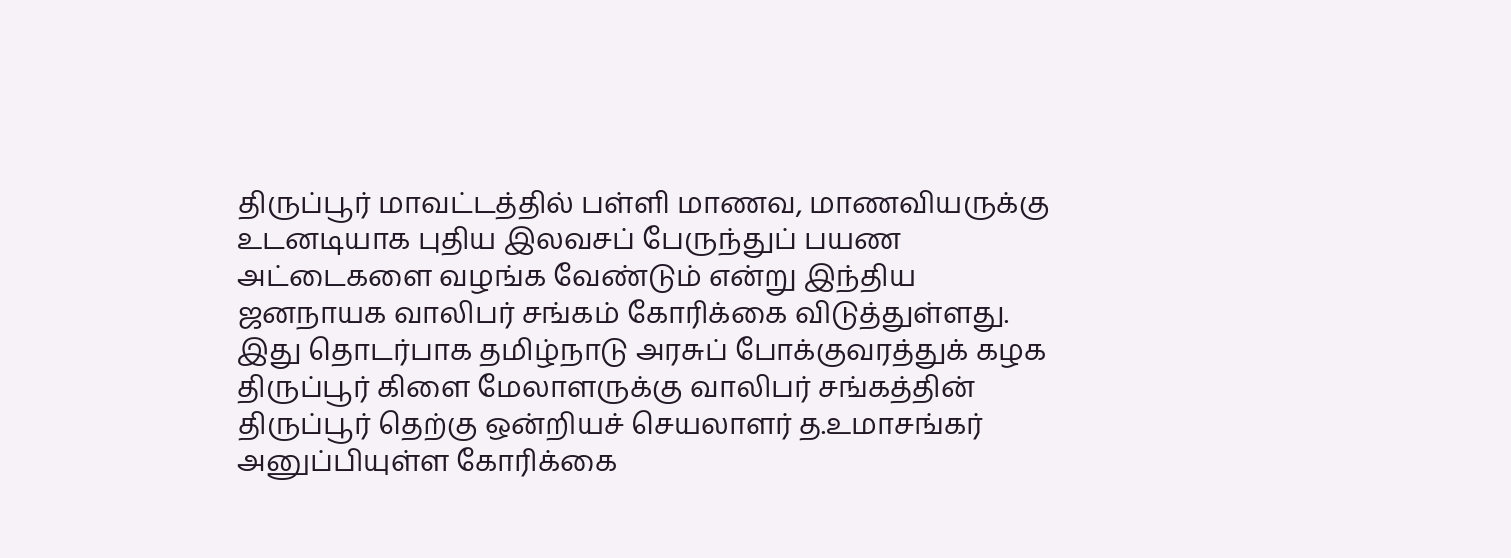திருப்பூர் மாவட்டத்தில் பள்ளி மாணவ, மாணவியருக்கு உடனடியாக புதிய இலவசப் பேருந்துப் பயண அட்டைகளை வழங்க வேண்டும் என்று இந்திய ஜனநாயக வாலிபர் சங்கம் கோரிக்கை விடுத்துள்ளது.
இது தொடர்பாக தமிழ்நாடு அரசுப் போக்குவரத்துக் கழக திருப்பூர் கிளை மேலாளருக்கு வாலிபர் சங்கத்தின் திருப்பூர் தெற்கு ஒன்றியச் செயலாளர் த.உமாசங்கர் அனுப்பியுள்ள கோரிக்கை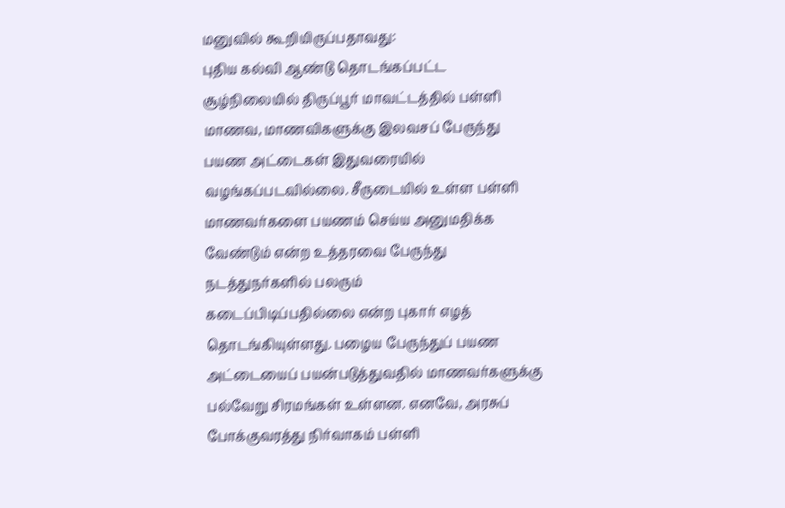மனுவில் கூறியிருப்பதாவது:
புதிய கல்வி ஆண்டு தொடங்கப்பட்ட சூழ்நிலையில் திருப்பூர் மாவட்டத்தில் பள்ளி மாணவ, மாணவிகளுக்கு இலவசப் பேருந்து பயண அட்டைகள் இதுவரையில் வழங்கப்படவில்லை. சீருடையில் உள்ள பள்ளி மாணவர்களை பயணம் செய்ய அனுமதிக்க வேண்டும் என்ற உத்தரவை பேருந்து நடத்துநர்களில் பலரும்
கடைப்பிடிப்பதில்லை என்ற புகார் எழத் தொடங்கியுள்ளது. பழைய பேருந்துப் பயண அட்டையைப் பயன்படுத்துவதில் மாணவர்களுக்கு பல்வேறு சிரமங்கள் உள்ளன. எனவே, அரசுப் போக்குவரத்து நிர்வாகம் பள்ளி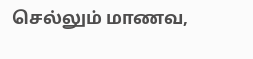செல்லும் மாணவ,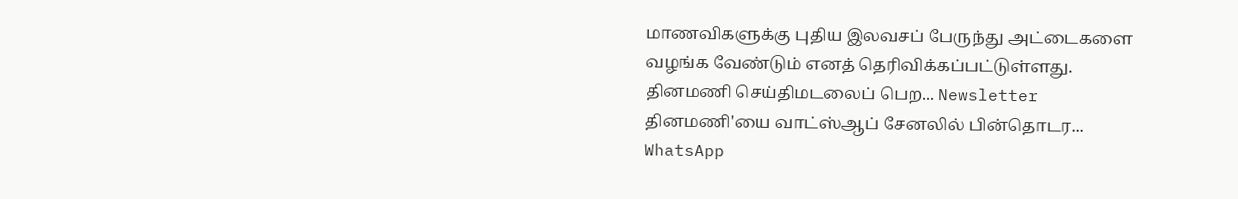மாணவிகளுக்கு புதிய இலவசப் பேருந்து அட்டைகளை வழங்க வேண்டும் எனத் தெரிவிக்கப்பட்டுள்ளது.
தினமணி செய்திமடலைப் பெற... Newsletter
தினமணி'யை வாட்ஸ்ஆப் சேனலில் பின்தொடர... WhatsApp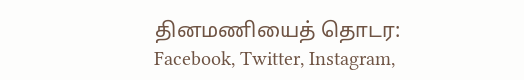தினமணியைத் தொடர: Facebook, Twitter, Instagram,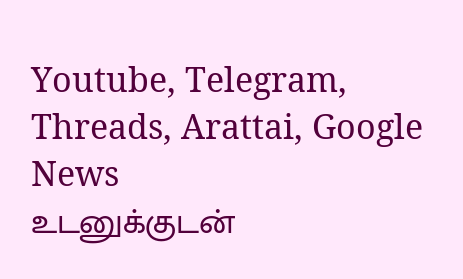Youtube, Telegram, Threads, Arattai, Google News
உடனுக்குடன்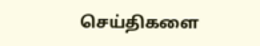செய்திகளை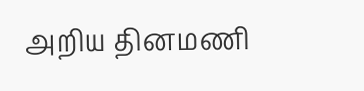அறிய தினமணி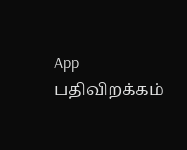App பதிவிறக்கம்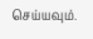செய்யவும்.